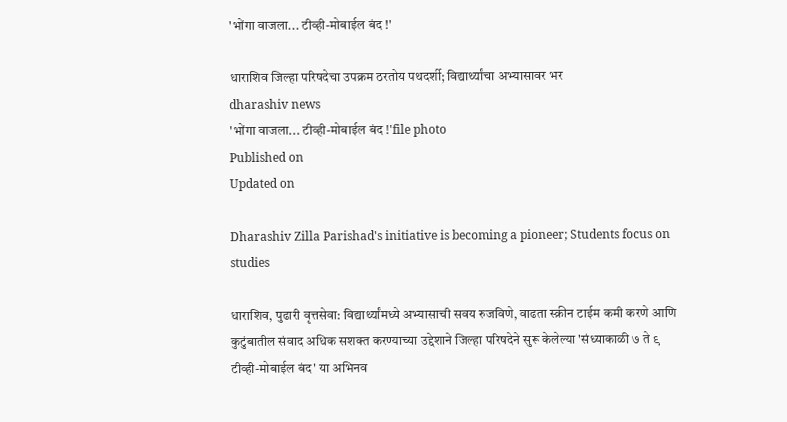'भोंगा वाजला... टीव्ही-मोबाईल बंद !'

धाराशिव जिल्हा परिषदेचा उपक्रम ठरतोय पथदर्शी; विद्यार्थ्यांचा अभ्यासावर भर
dharashiv news
'भोंगा वाजला... टीव्ही-मोबाईल बंद !'file photo
Published on
Updated on

Dharashiv Zilla Parishad's initiative is becoming a pioneer; Students focus on studies

धाराशिव, पुढारी वृत्तसेवा: विद्यार्थ्यांमध्ये अभ्यासाची सवय रुजविणे, वाढता स्क्रीन टाईम कमी करणे आणि कुटुंबातील संवाद अधिक सशक्त करण्याच्या उद्देशाने जिल्हा परिषदेने सुरू केलेल्या 'संध्याकाळी ७ ते ९ टीव्ही-मोबाईल बंद' या अभिनव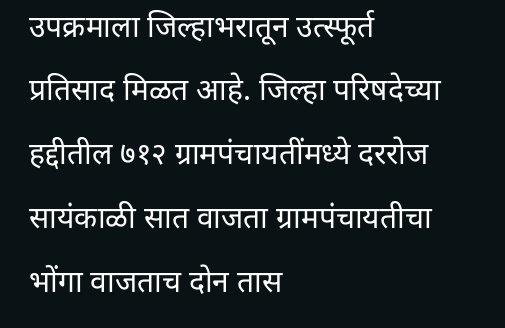उपक्रमाला जिल्हाभरातून उत्स्फूर्त प्रतिसाद मिळत आहे. जिल्हा परिषदेच्या हद्दीतील ७१२ ग्रामपंचायतींमध्ये दररोज सायंकाळी सात वाजता ग्रामपंचायतीचा भोंगा वाजताच दोन तास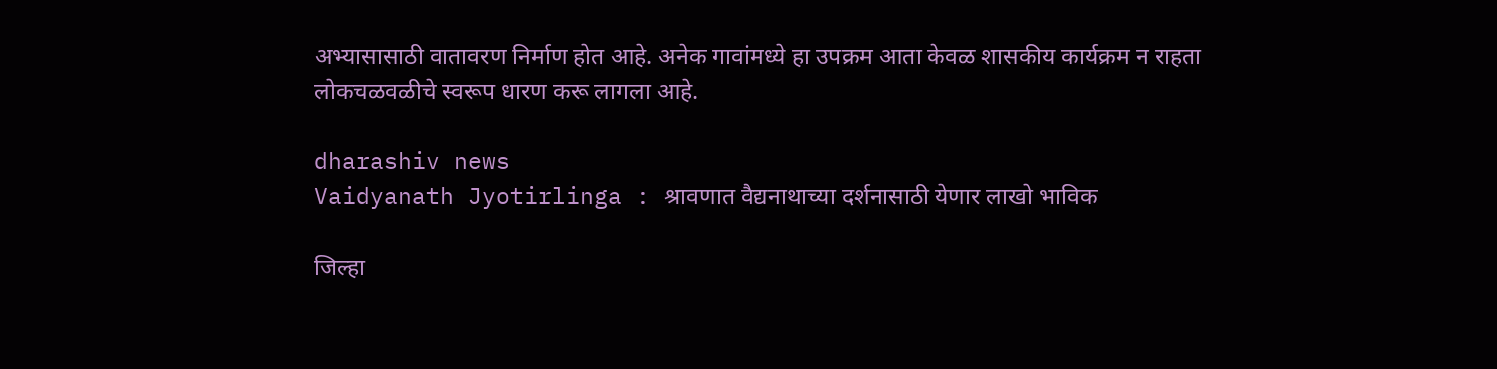अभ्यासासाठी वातावरण निर्माण होत आहे. अनेक गावांमध्ये हा उपक्रम आता केवळ शासकीय कार्यक्रम न राहता लोकचळवळीचे स्वरूप धारण करू लागला आहे.

dharashiv news
Vaidyanath Jyotirlinga : श्रावणात वैद्यनाथाच्या दर्शनासाठी येणार लाखो भाविक

जिल्हा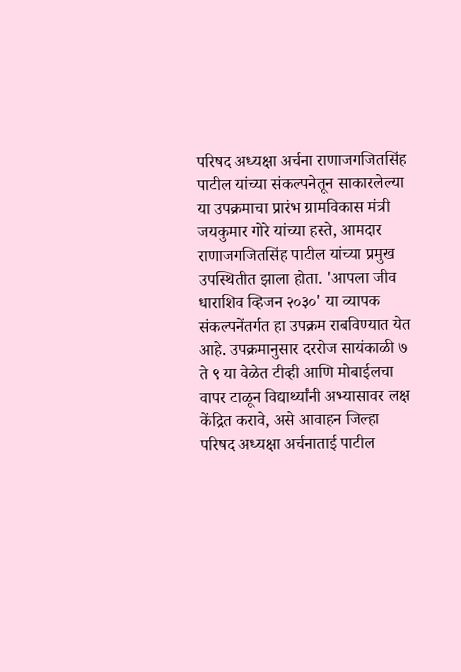परिषद अध्यक्षा अर्चना राणाजगजितसिंह पाटील यांच्या संकल्पनेतून साकारलेल्या या उपक्रमाचा प्रारंभ ग्रामविकास मंत्री जयकुमार गोरे यांच्या हस्ते, आमदार राणाजगजितसिंह पाटील यांच्या प्रमुख उपस्थितीत झाला होता. 'आपला जीव धाराशिव व्हिजन २०३०' या व्यापक संकल्पनेंतर्गत हा उपक्रम राबविण्यात येत आहे. उपक्रमानुसार दररोज सायंकाळी ७ ते ९ या वेळेत टीव्ही आणि मोबाईलचा वापर टाळून विद्यार्थ्यांनी अभ्यासावर लक्ष केंद्रित करावे, असे आवाहन जिल्हा परिषद अध्यक्षा अर्चनाताई पाटील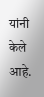यांनी केले आहे.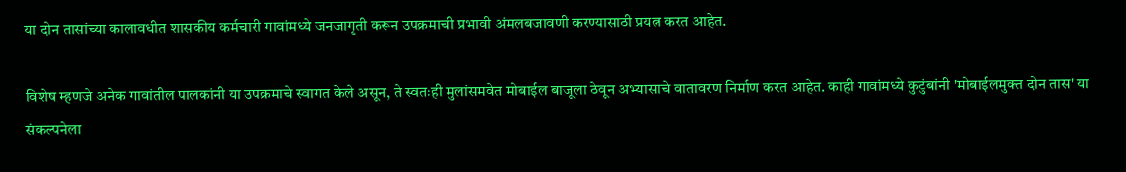या दोन तासांच्या कालावधीत शासकीय कर्मचारी गावांमध्ये जनजागृती करून उपक्रमाची प्रभावी अंमलबजावणी करण्यासाठी प्रयत्न करत आहेत.

विशेष म्हणजे अनेक गावांतील पालकांनी या उपक्रमाचे स्वागत केले असून, ते स्वतःही मुलांसमवेत मोबाईल बाजूला ठेवून अभ्यासाचे वातावरण निर्माण करत आहेत. काही गावांमध्ये कुटुंबांनी 'मोबाईलमुक्त दोन तास' या संकल्पनेला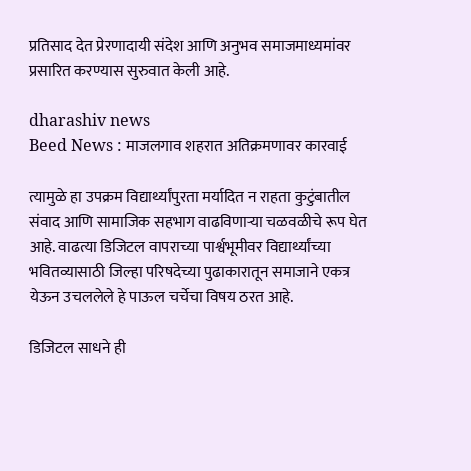प्रतिसाद देत प्रेरणादायी संदेश आणि अनुभव समाजमाध्यमांवर प्रसारित करण्यास सुरुवात केली आहे.

dharashiv news
Beed News : माजलगाव शहरात अतिक्रमणावर कारवाई

त्यामुळे हा उपक्रम विद्यार्थ्यांपुरता मर्यादित न राहता कुटुंबातील संवाद आणि सामाजिक सहभाग वाढविणाऱ्या चळवळीचे रूप घेत आहे. वाढत्या डिजिटल वापराच्या पार्श्वभूमीवर विद्यार्थ्यांच्या भवितव्यासाठी जिल्हा परिषदेच्या पुढाकारातून समाजाने एकत्र येऊन उचललेले हे पाऊल चर्चेचा विषय ठरत आहे.

डिजिटल साधने ही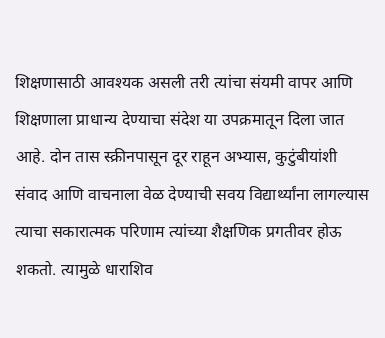शिक्षणासाठी आवश्यक असली तरी त्यांचा संयमी वापर आणि शिक्षणाला प्राधान्य देण्याचा संदेश या उपक्रमातून दिला जात आहे. दोन तास स्क्रीनपासून दूर राहून अभ्यास, कुटुंबीयांशी संवाद आणि वाचनाला वेळ देण्याची सवय विद्यार्थ्यांना लागल्यास त्याचा सकारात्मक परिणाम त्यांच्या शैक्षणिक प्रगतीवर होऊ शकतो. त्यामुळे धाराशिव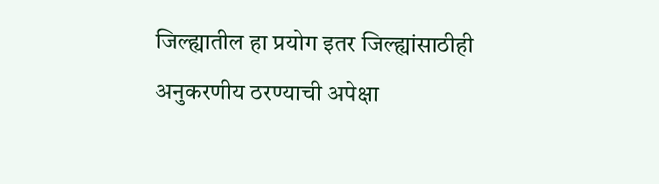जिल्ह्यातील हा प्रयोग इतर जिल्ह्यांसाठीही अनुकरणीय ठरण्याची अपेक्षा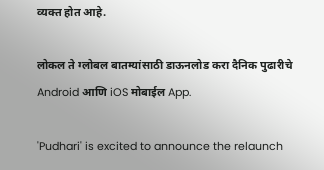व्यक्त होत आहे.

लोकल ते ग्लोबल बातम्यांसाठी डाऊनलोड करा दैनिक पुढारीचे Android आणि iOS मोबाईल App.

'Pudhari' is excited to announce the relaunch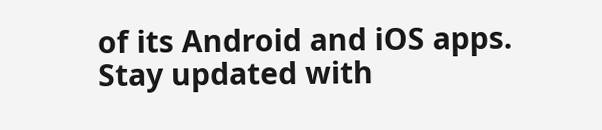of its Android and iOS apps. Stay updated with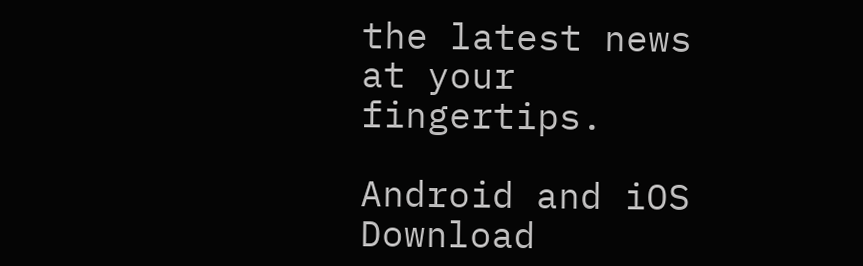the latest news at your fingertips.

Android and iOS Download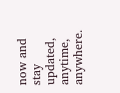now and stay updated, anytime, anywhere.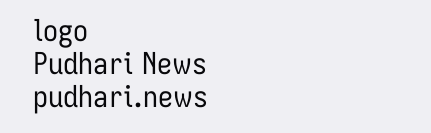logo
Pudhari News
pudhari.news